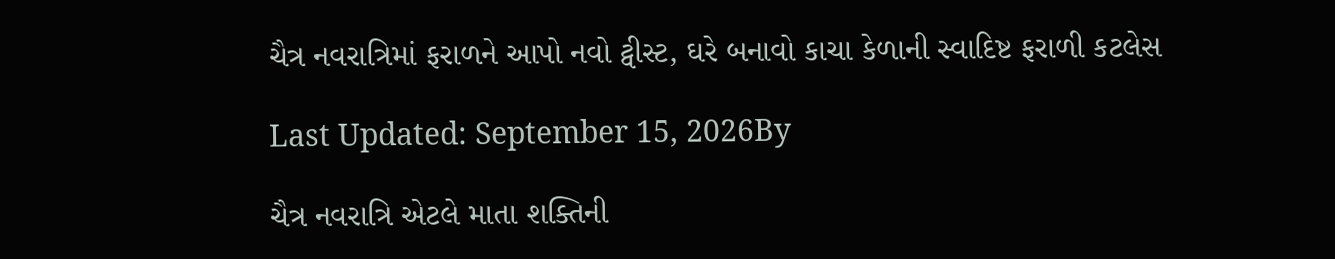ચૈત્ર નવરાત્રિમાં ફરાળને આપો નવો ટ્વીસ્ટ, ઘરે બનાવો કાચા કેળાની સ્વાદિષ્ટ ફરાળી કટલેસ

Last Updated: September 15, 2026By

ચૈત્ર નવરાત્રિ એટલે માતા શક્તિની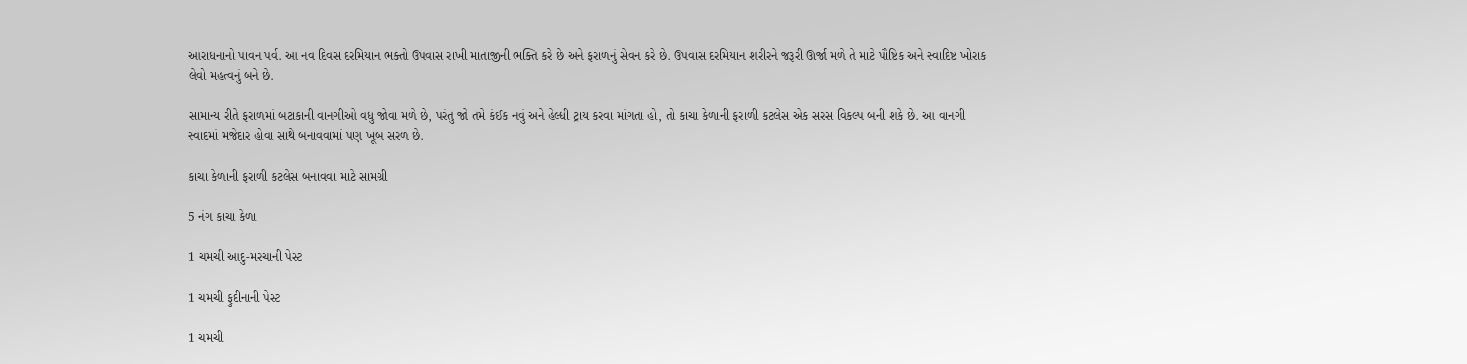આરાધનાનો પાવન પર્વ. આ નવ દિવસ દરમિયાન ભક્તો ઉપવાસ રાખી માતાજીની ભક્તિ કરે છે અને ફરાળનું સેવન કરે છે. ઉપવાસ દરમિયાન શરીરને જરૂરી ઊર્જા મળે તે માટે પૌષ્ટિક અને સ્વાદિષ્ટ ખોરાક લેવો મહત્વનું બને છે.

સામાન્ય રીતે ફરાળમાં બટાકાની વાનગીઓ વધુ જોવા મળે છે, પરંતુ જો તમે કંઈક નવું અને હેલ્ધી ટ્રાય કરવા માંગતા હો, તો કાચા કેળાની ફરાળી કટલેસ એક સરસ વિકલ્પ બની શકે છે. આ વાનગી સ્વાદમાં મજેદાર હોવા સાથે બનાવવામાં પણ ખૂબ સરળ છે.

કાચા કેળાની ફરાળી કટલેસ બનાવવા માટે સામગ્રી

5 નંગ કાચા કેળા

1 ચમચી આદુ-મરચાની પેસ્ટ

1 ચમચી ફુદીનાની પેસ્ટ

1 ચમચી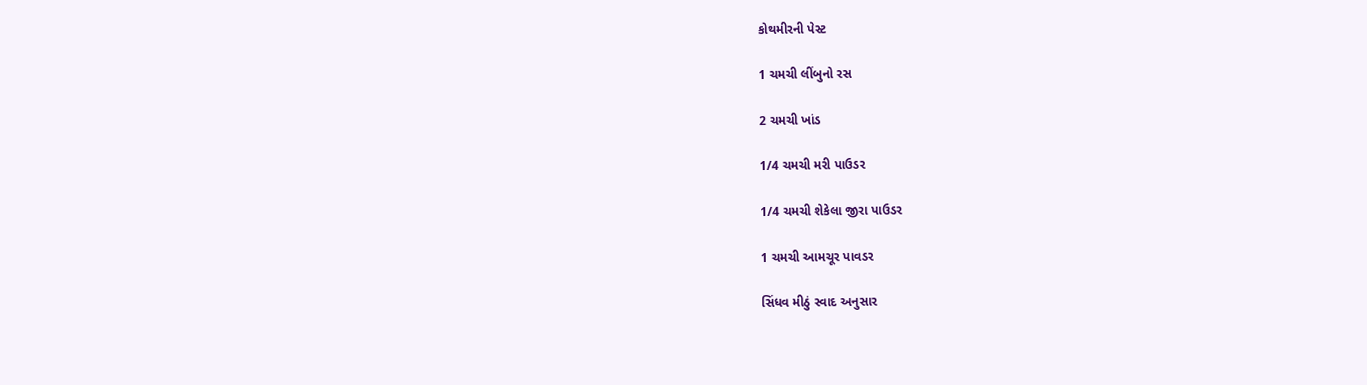કોથમીરની પેસ્ટ

1 ચમચી લીંબુનો રસ

2 ચમચી ખાંડ

1/4 ચમચી મરી પાઉડર

1/4 ચમચી શેકેલા જીરા પાઉડર

1 ચમચી આમચૂર પાવડર

સિંધવ મીઠું સ્વાદ અનુસાર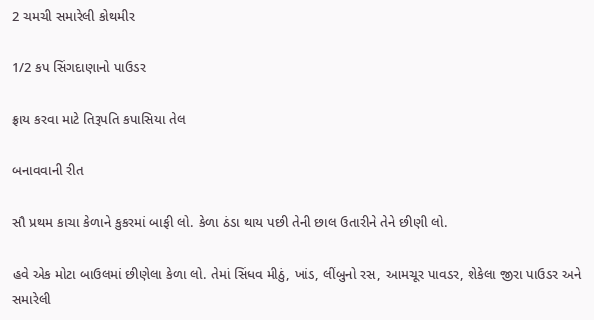2 ચમચી સમારેલી કોથમીર

1/2 કપ સિંગદાણાનો પાઉડર

ફ્રાય કરવા માટે તિરૂપતિ કપાસિયા તેલ

બનાવવાની રીત

સૌ પ્રથમ કાચા કેળાને કુકરમાં બાફી લો. કેળા ઠંડા થાય પછી તેની છાલ ઉતારીને તેને છીણી લો.

હવે એક મોટા બાઉલમાં છીણેલા કેળા લો. તેમાં સિંધવ મીઠું, ખાંડ, લીંબુનો રસ, આમચૂર પાવડર, શેકેલા જીરા પાઉડર અને સમારેલી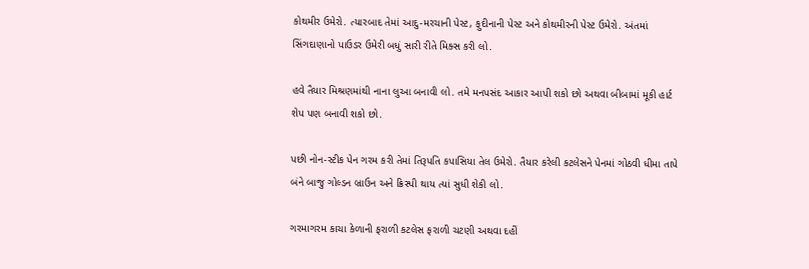કોથમીર ઉમેરો. ત્યારબાદ તેમાં આદુ-મરચાની પેસ્ટ, ફુદીનાની પેસ્ટ અને કોથમીરની પેસ્ટ ઉમેરો. અંતમાં સિંગદાણાનો પાઉડર ઉમેરી બધું સારી રીતે મિક્સ કરી લો.

હવે તૈયાર મિશ્રણમાંથી નાના લુઆ બનાવી લો. તમે મનપસંદ આકાર આપી શકો છો અથવા બીબામાં મૂકી હાર્ટ શેપ પણ બનાવી શકો છો.

પછી નોન-સ્ટીક પેન ગરમ કરી તેમાં તિરૂપતિ કપાસિયા તેલ ઉમેરો. તૈયાર કરેલી કટલેસને પેનમાં ગોઠવી ધીમા તાપે બંને બાજુ ગોલ્ડન બ્રાઉન અને ક્રિસ્પી થાય ત્યાં સુધી શેકી લો.

ગરમાગરમ કાચા કેળાની ફરાળી કટલેસ ફરાળી ચટણી અથવા દહીં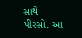સાથે પીરસો. આ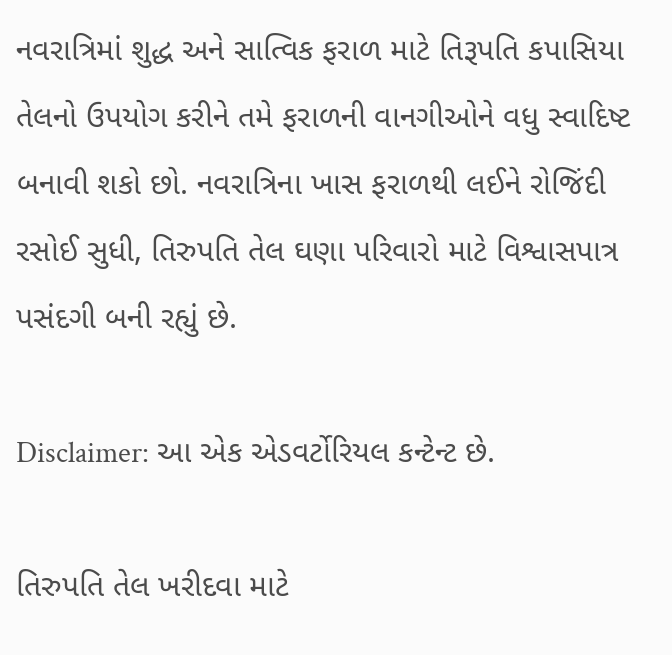નવરાત્રિમાં શુદ્ધ અને સાત્વિક ફરાળ માટે તિરૂપતિ કપાસિયા તેલનો ઉપયોગ કરીને તમે ફરાળની વાનગીઓને વધુ સ્વાદિષ્ટ બનાવી શકો છો. નવરાત્રિના ખાસ ફરાળથી લઈને રોજિંદી રસોઈ સુધી, તિરુપતિ તેલ ઘણા પરિવારો માટે વિશ્વાસપાત્ર પસંદગી બની રહ્યું છે.

Disclaimer: આ એક એડવર્ટોરિયલ કન્ટેન્ટ છે.

તિરુપતિ તેલ ખરીદવા માટે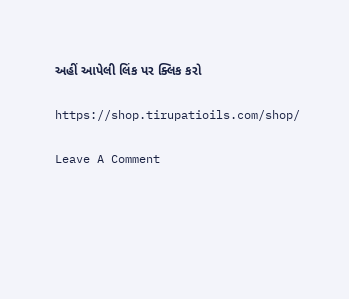અહીં આપેલી લિંક પર ક્લિક કરો

https://shop.tirupatioils.com/shop/

Leave A Comment